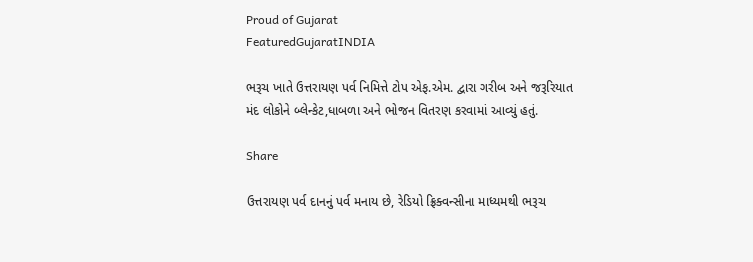Proud of Gujarat
FeaturedGujaratINDIA

ભરૂચ ખાતે ઉત્તરાયણ પર્વ નિમિત્તે ટોપ એફ.એમ. દ્વારા ગરીબ અને જરૂરિયાત મંદ લોકોને બ્લેન્કેટ,ધાબળા અને ભોજન વિતરણ કરવામાં આવ્યું હતું.

Share

ઉત્તરાયણ પર્વ દાનનું પર્વ મનાય છે, રેડિયો ફ્રિક્વન્સીના માધ્યમથી ભરૂચ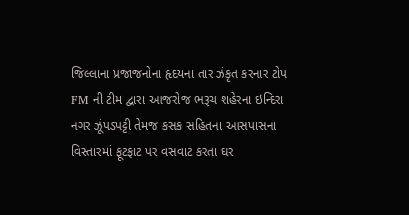જિલ્લાના પ્રજાજનોના હૃદયના તાર ઝંકૃત કરનાર ટોપ FM ની ટીમ દ્વારા આજરોજ ભરૂચ શહેરના ઇન્દિરા નગર ઝૂંપડપટ્ટી તેમજ કસક સહિતના આસપાસના વિસ્તારમાં ફૂટફાટ પર વસવાટ કરતા ઘર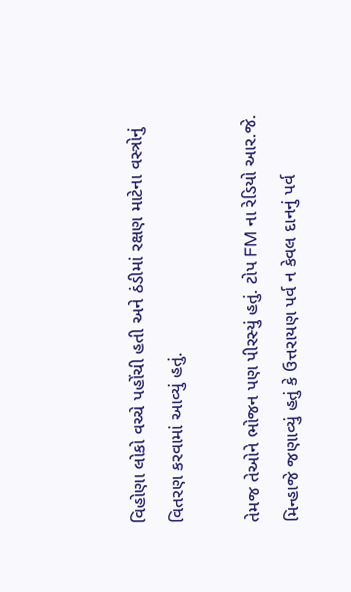વિહોણા લોકો વચ્ચે પહોંચી હતી અને ઠંડીમાં રક્ષણ માટેના વસ્ત્રોનું વિતરણ કરવામાં આવ્યું હતું.

તેમજ તેઓને ભોજન પણ પીરસ્યું હતું. ટોપ FM ના રેડિયો આર.જે. મિન્હાજે જણાવ્યું હતું કે ઉત્તરાયણ પર્વ ન કેવલ દાનનું પર્વ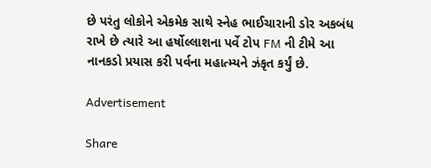છે પરંતુ લોકોને એકમેક સાથે સ્નેહ ભાઈચારાની ડોર અકબંધ રાખે છે ત્યારે આ હર્ષોલ્લાશના પર્વે ટોપ FM ની ટીમે આ નાનકડો પ્રયાસ કરી પર્વના મહાત્મ્યને ઝંકૃત કર્યું છે.

Advertisement

Share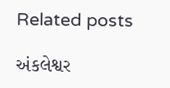Related posts

અંકલેશ્વર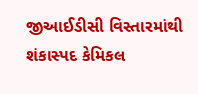જીઆઈડીસી વિસ્તારમાંથી શંકાસ્પદ કેમિકલ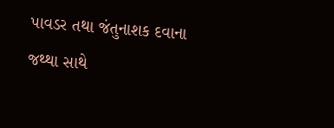પાવડર તથા જંતુનાશક દવાના જથ્થા સાથે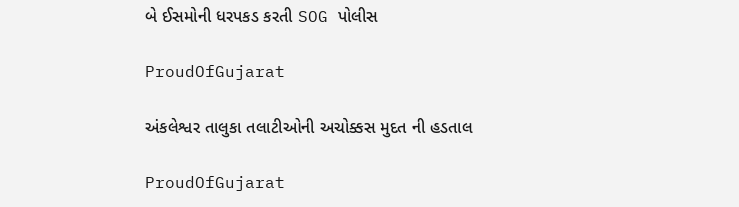બે ઈસમોની ધરપકડ કરતી SOG પોલીસ

ProudOfGujarat

અંકલેશ્વર તાલુકા તલાટીઓની અચોક્કસ મુદત ની હડતાલ

ProudOfGujarat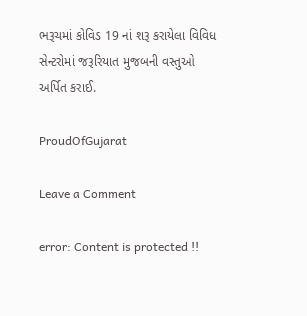ભરૂચમાં કોવિડ 19 નાં શરૂ કરાયેલા વિવિધ સેન્ટરોમાં જરૂરિયાત મુજબની વસ્તુઓ અર્પિત કરાઈ.

ProudOfGujarat

Leave a Comment

error: Content is protected !!